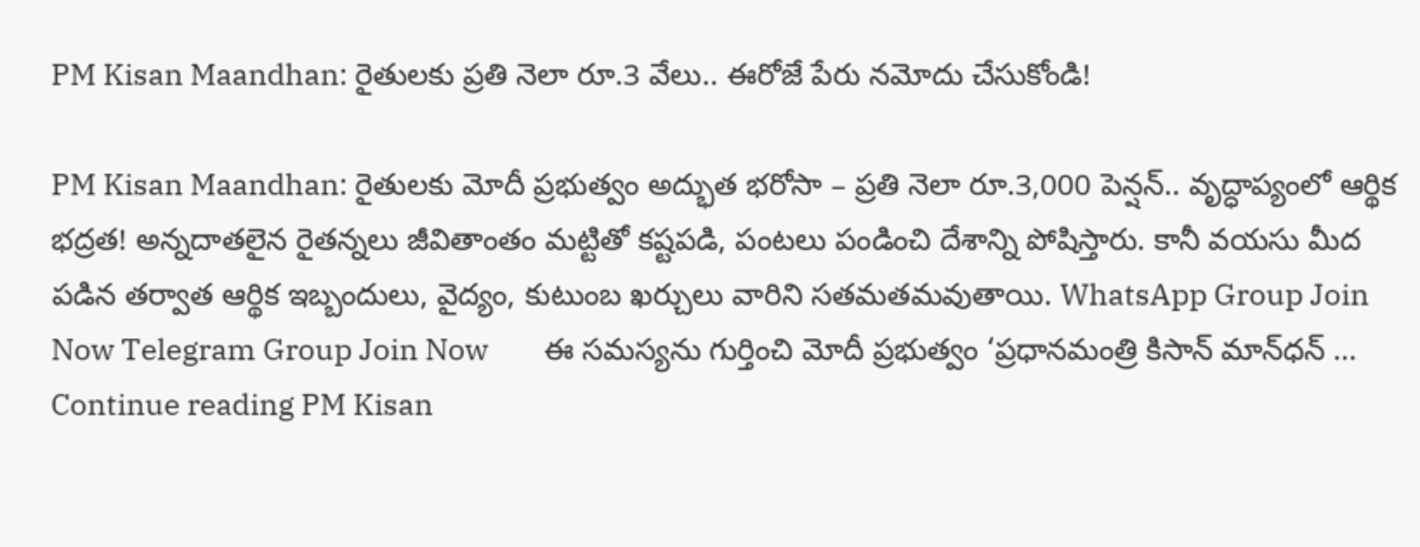PM Kisan Maandhan: రైతులకు ప్రతి నెలా రూ.3 వేలు.. ఈరోజే పేరు నమోదు చేసుకోండి!

PM Kisan Maandhan: రైతులకు మోదీ ప్రభుత్వం అద్భుత భరోసా – ప్రతి నెలా రూ.3,000 పెన్షన్.. వృద్ధాప్యంలో ఆర్థిక భద్రత! అన్నదాతలైన రైతన్నలు జీవితాంతం మట్టితో కష్టపడి, పంటలు పండించి దేశాన్ని పోషిస్తారు. కానీ వయసు మీద పడిన తర్వాత ఆర్థిక ఇబ్బందులు, వైద్యం, కుటుంబ ఖర్చులు వారిని సతమతమవుతాయి. WhatsApp Group Join Now Telegram Group Join Now        ఈ సమస్యను గుర్తించి మోదీ ప్రభుత్వం ‘ప్రధానమంత్రి కిసాన్ మాన్‌ధన్ … Continue reading PM Kisan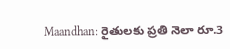Maandhan: రైతులకు ప్రతి నెలా రూ.3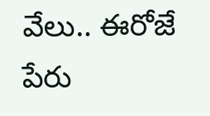వేలు.. ఈరోజే పేరు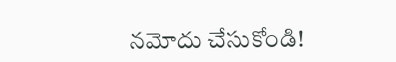నమోదు చేసుకోండి!